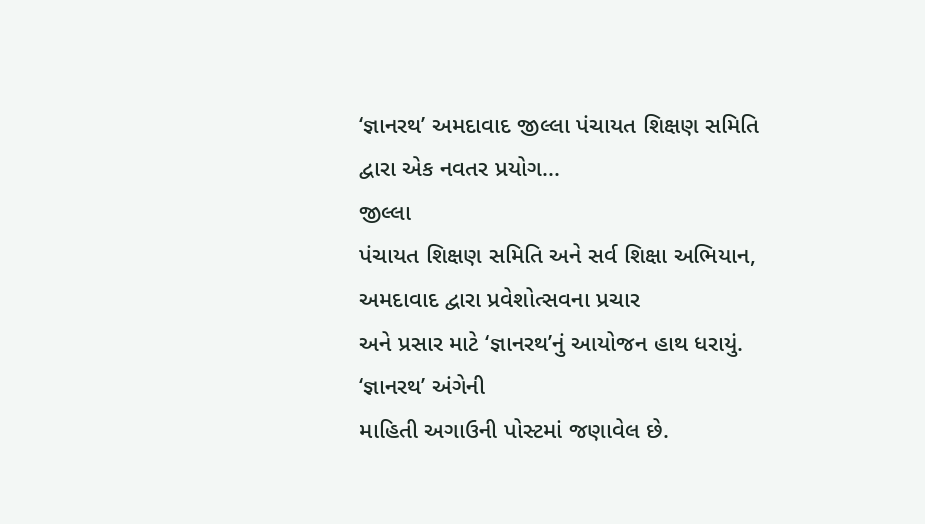‘જ્ઞાનરથ’ અમદાવાદ જીલ્લા પંચાયત શિક્ષણ સમિતિ દ્વારા એક નવતર પ્રયોગ...
જીલ્લા
પંચાયત શિક્ષણ સમિતિ અને સર્વ શિક્ષા અભિયાન, અમદાવાદ દ્વારા પ્રવેશોત્સવના પ્રચાર
અને પ્રસાર માટે ‘જ્ઞાનરથ’નું આયોજન હાથ ધરાયું. ‘જ્ઞાનરથ’ અંગેની
માહિતી અગાઉની પોસ્ટમાં જણાવેલ છે.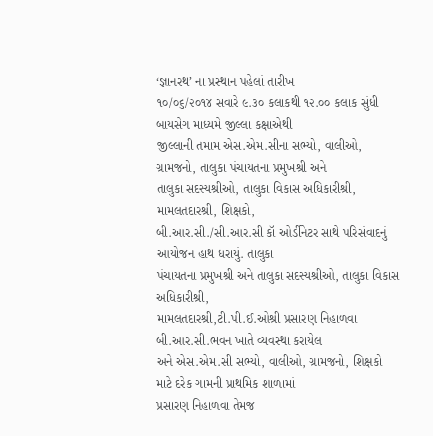‘જ્ઞાનરથ’ ના પ્રસ્થાન પહેલાં તારીખ
૧૦/૦૬/૨૦૧૪ સવારે ૯.૩૦ કલાકથી ૧૨.૦૦ કલાક સુંધી બાયસેગ માધ્યમે જીલ્લા કક્ષાએથી
જીલ્લાની તમામ એસ.એમ.સીના સભ્યો, વાલીઓ, ગ્રામજનો, તાલુકા પંચાયતના પ્રમુખશ્રી અને
તાલુકા સદસ્યશ્રીઓ, તાલુકા વિકાસ અધિકારીશ્રી, મામલતદારશ્રી, શિક્ષકો,
બી.આર.સી./સી.આર.સી કૉ ઓર્ડીનેટર સાથે પરિસંવાદનું આયોજન હાથ ધરાયું. તાલુકા
પંચાયતના પ્રમુખશ્રી અને તાલુકા સદસ્યશ્રીઓ, તાલુકા વિકાસ અધિકારીશ્રી,
મામલતદારશ્રી,ટી.પી.ઈ.ઓશ્રી પ્રસારણ નિહાળવા બી.આર.સી.ભવન ખાતે વ્યવસ્થા કરાયેલ
અને એસ.એમ.સી સભ્યો, વાલીઓ, ગ્રામજનો, શિક્ષકો માટે દરેક ગામની પ્રાથમિક શાળામાં
પ્રસારણ નિહાળવા તેમજ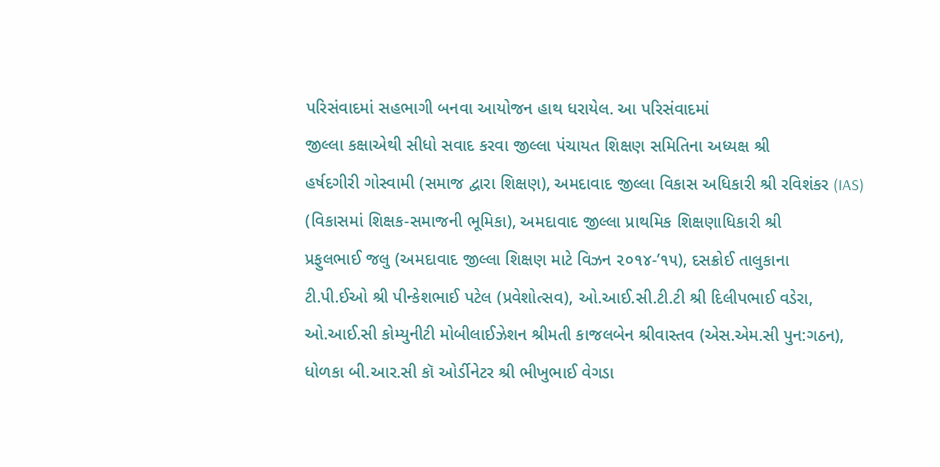પરિસંવાદમાં સહભાગી બનવા આયોજન હાથ ધરાયેલ. આ પરિસંવાદમાં
જીલ્લા કક્ષાએથી સીધો સવાદ કરવા જીલ્લા પંચાયત શિક્ષણ સમિતિના અધ્યક્ષ શ્રી
હર્ષદગીરી ગોસ્વામી (સમાજ દ્વારા શિક્ષણ), અમદાવાદ જીલ્લા વિકાસ અધિકારી શ્રી રવિશંકર (IAS)
(વિકાસમાં શિક્ષક-સમાજની ભૂમિકા), અમદાવાદ જીલ્લા પ્રાથમિક શિક્ષણાધિકારી શ્રી
પ્રફુલભાઈ જલુ (અમદાવાદ જીલ્લા શિક્ષણ માટે વિઝન ૨૦૧૪-’૧૫), દસક્રોઈ તાલુકાના
ટી.પી.ઈઓ શ્રી પીન્કેશભાઈ પટેલ (પ્રવેશોત્સવ), ઓ.આઈ.સી.ટી.ટી શ્રી દિલીપભાઈ વડેરા,
ઓ.આઈ.સી કોમ્યુનીટી મોબીલાઈઝેશન શ્રીમતી કાજલબેન શ્રીવાસ્તવ (એસ.એમ.સી પુન:ગઠન),
ધોળકા બી.આર.સી કૉ ઓર્ડીનેટર શ્રી ભીખુભાઈ વેગડા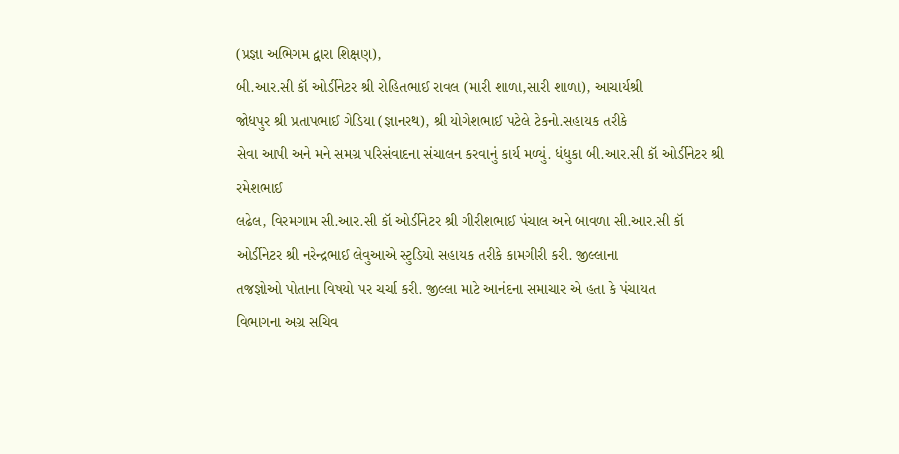(પ્રજ્ઞા અભિગમ દ્વારા શિક્ષણ),
બી.આર.સી કૉ ઓર્ડીનેટર શ્રી રોહિતભાઈ રાવલ (મારી શાળા,સારી શાળા), આચાર્યશ્રી
જોધપુર શ્રી પ્રતાપભાઈ ગેડિયા (જ્ઞાનરથ), શ્રી યોગેશભાઈ પટેલે ટેકનો.સહાયક તરીકે
સેવા આપી અને મને સમગ્ર પરિસંવાદના સંચાલન કરવાનું કાર્ય મળ્યું. ધંધુકા બી.આર.સી કૉ ઓર્ડીનેટર શ્રી રમેશભાઈ
લઢેલ, વિરમગામ સી.આર.સી કૉ ઓર્ડીનેટર શ્રી ગીરીશભાઈ પંચાલ અને બાવળા સી.આર.સી કૉ
ઓર્ડીનેટર શ્રી નરેન્દ્રભાઈ લેવુઆએ સ્ટુડિયો સહાયક તરીકે કામગીરી કરી. જીલ્લાના
તજજ્ઞોઓ પોતાના વિષયો પર ચર્ચા કરી. જીલ્લા માટે આનંદના સમાચાર એ હતા કે પંચાયત
વિભાગના અગ્ર સચિવ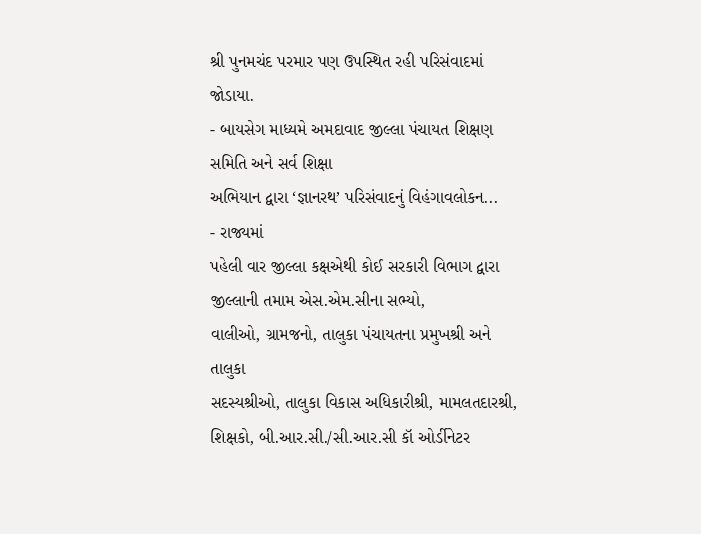શ્રી પુનમચંદ પરમાર પણ ઉપસ્થિત રહી પરિસંવાદમાં જોડાયા.
- બાયસેગ માધ્યમે અમદાવાદ જીલ્લા પંચાયત શિક્ષણ સમિતિ અને સર્વ શિક્ષા
અભિયાન દ્વારા ‘જ્ઞાનરથ’ પરિસંવાદનું વિહંગાવલોકન...
- રાજ્યમાં
પહેલી વાર જીલ્લા કક્ષએથી કોઈ સરકારી વિભાગ દ્વારા જીલ્લાની તમામ એસ.એમ.સીના સભ્યો,
વાલીઓ, ગ્રામજનો, તાલુકા પંચાયતના પ્રમુખશ્રી અને તાલુકા
સદસ્યશ્રીઓ, તાલુકા વિકાસ અધિકારીશ્રી, મામલતદારશ્રી, શિક્ષકો, બી.આર.સી./સી.આર.સી કૉ ઓર્ડીનેટર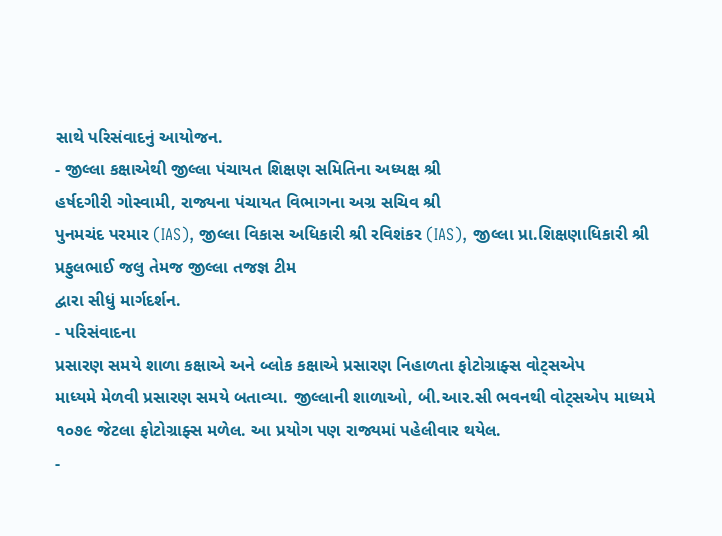સાથે પરિસંવાદનું આયોજન.
- જીલ્લા કક્ષાએથી જીલ્લા પંચાયત શિક્ષણ સમિતિના અધ્યક્ષ શ્રી
હર્ષદગીરી ગોસ્વામી, રાજ્યના પંચાયત વિભાગના અગ્ર સચિવ શ્રી
પુનમચંદ પરમાર (IAS), જીલ્લા વિકાસ અધિકારી શ્રી રવિશંકર (IAS), જીલ્લા પ્રા.શિક્ષણાધિકારી શ્રી પ્રફુલભાઈ જલુ તેમજ જીલ્લા તજજ્ઞ ટીમ
દ્વારા સીધું માર્ગદર્શન.
- પરિસંવાદના
પ્રસારણ સમયે શાળા કક્ષાએ અને બ્લોક કક્ષાએ પ્રસારણ નિહાળતા ફોટોગ્રાફ્સ વોટ્સએપ
માધ્યમે મેળવી પ્રસારણ સમયે બતાવ્યા. જીલ્લાની શાળાઓ, બી.આર.સી ભવનથી વોટ્સએપ માધ્યમે
૧૦૭૯ જેટલા ફોટોગ્રાફ્સ મળેલ. આ પ્રયોગ પણ રાજ્યમાં પહેલીવાર થયેલ.
-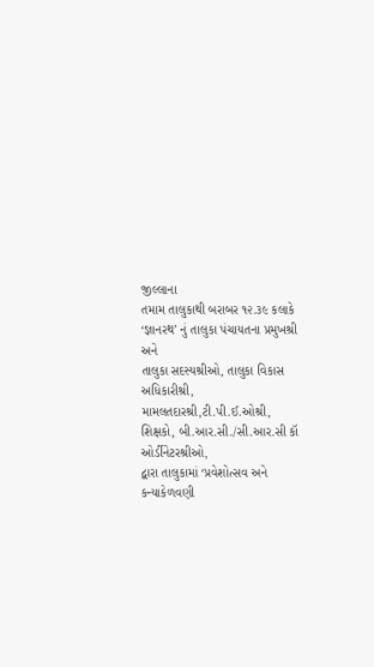જીલ્લાના
તમામ તાલુકાથી બરાબર ૧૨.૩૯ કલાકે ‘જ્ઞાનરથ’ નું તાલુકા પંચાયતના પ્રમુખશ્રી અને
તાલુકા સદસ્યશ્રીઓ, તાલુકા વિકાસ અધિકારીશ્રી, મામલતદારશ્રી,ટી.પી.ઈ.ઓશ્રી, શિક્ષકો, બી.આર.સી./સી.આર.સી કૉ ઓર્ડીનેટરશ્રીઓ,
દ્વારા તાલુકામાં ‘પ્રવેશોત્સવ અને કન્યાકેળવણી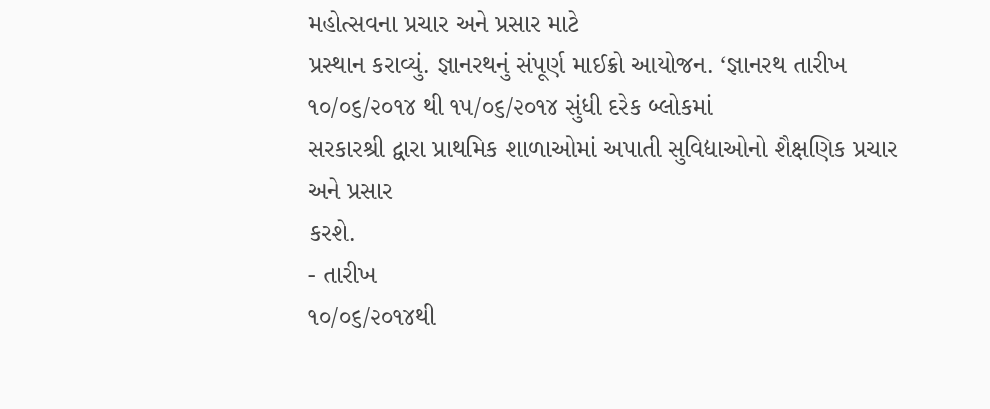મહોત્સવના પ્રચાર અને પ્રસાર માટે
પ્રસ્થાન કરાવ્યું. જ્ઞાનરથનું સંપૂર્ણ માઈક્રો આયોજન. ‘જ્ઞાનરથ તારીખ ૧૦/૦૬/૨૦૧૪ થી ૧૫/૦૬/૨૦૧૪ સુંધી દરેક બ્લોકમાં
સરકારશ્રી દ્વારા પ્રાથમિક શાળાઓમાં અપાતી સુવિદ્યાઓનો શૈક્ષણિક પ્રચાર અને પ્રસાર
કરશે.
- તારીખ
૧૦/૦૬/૨૦૧૪થી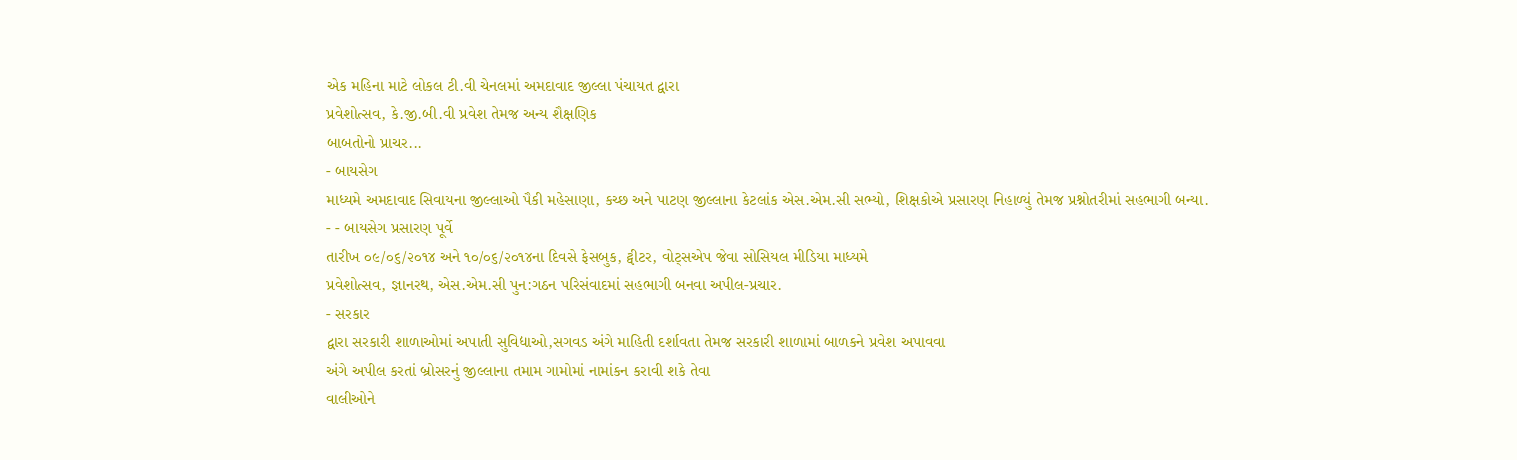એક મહિના માટે લોકલ ટી.વી ચેનલમાં અમદાવાદ જીલ્લા પંચાયત દ્વારા
પ્રવેશોત્સવ, કે.જી.બી.વી પ્રવેશ તેમજ અન્ય શૈક્ષણિક
બાબતોનો પ્રાચર...
- બાયસેગ
માધ્યમે અમદાવાદ સિવાયના જીલ્લાઓ પૈકી મહેસાણા, કચ્છ અને પાટણ જીલ્લાના કેટલાંક એસ.એમ.સી સભ્યો, શિક્ષકોએ પ્રસારણ નિહાળ્યું તેમજ પ્રશ્નોતરીમાં સહભાગી બન્યા.
- - બાયસેગ પ્રસારણ પૂર્વે
તારીખ ૦૯/૦૬/૨૦૧૪ અને ૧૦/૦૬/૨૦૧૪ના દિવસે ફેસબુક, ટ્વીટર, વોટ્સએપ જેવા સોસિયલ મીડિયા માધ્યમે
પ્રવેશોત્સવ, જ્ઞાનરથ, એસ.એમ.સી પુન:ગઠન પરિસંવાદમાં સહભાગી બનવા અપીલ-પ્રચાર.
- સરકાર
દ્વારા સરકારી શાળાઓમાં અપાતી સુવિદ્યાઓ,સગવડ અંગે માહિતી દર્શાવતા તેમજ સરકારી શાળામાં બાળકને પ્રવેશ અપાવવા
અંગે અપીલ કરતાં બ્રોસરનું જીલ્લાના તમામ ગામોમાં નામાંકન કરાવી શકે તેવા
વાલીઓને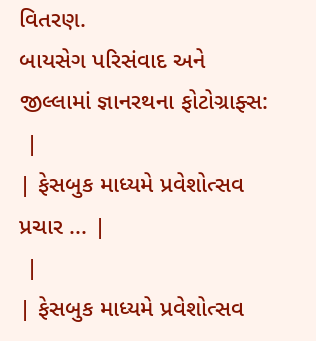વિતરણ.
બાયસેગ પરિસંવાદ અને જીલ્લામાં જ્ઞાનરથના ફોટોગ્રાફ્સ:
 |
| ફેસબુક માધ્યમે પ્રવેશોત્સવ પ્રચાર ... |
 |
| ફેસબુક માધ્યમે પ્રવેશોત્સવ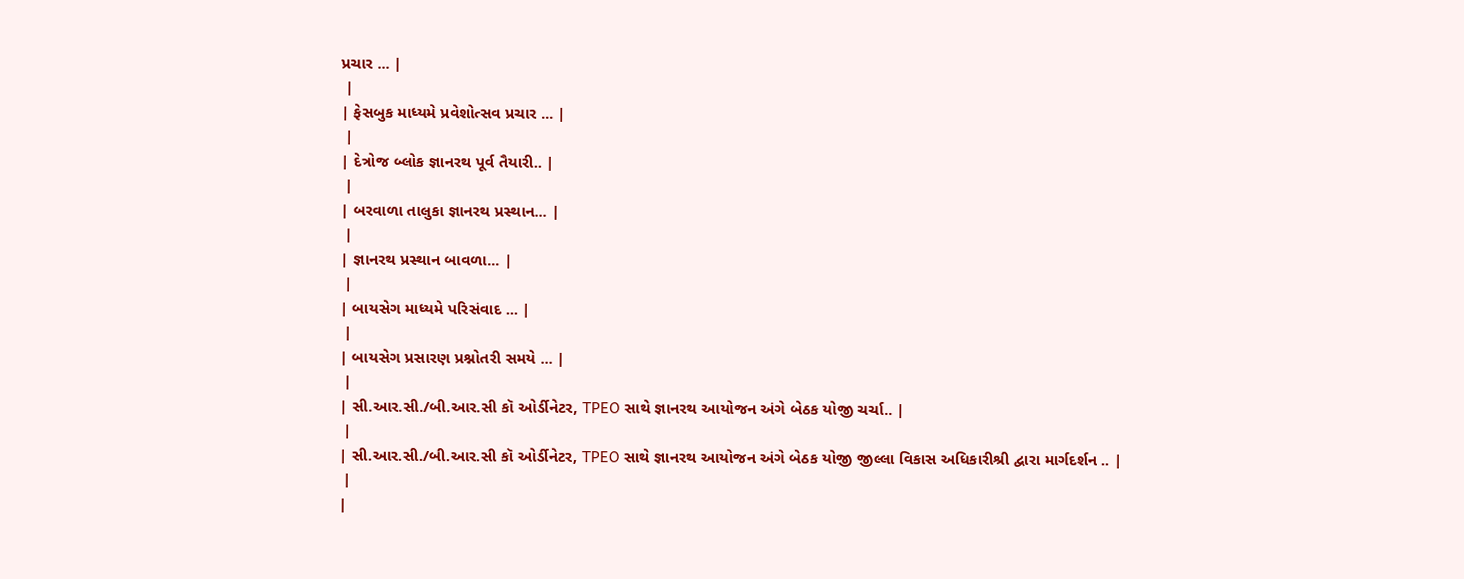પ્રચાર ... |
 |
| ફેસબુક માધ્યમે પ્રવેશોત્સવ પ્રચાર ... |
 |
| દેત્રોજ બ્લોક જ્ઞાનરથ પૂર્વ તૈયારી.. |
 |
| બરવાળા તાલુકા જ્ઞાનરથ પ્રસ્થાન... |
 |
| જ્ઞાનરથ પ્રસ્થાન બાવળા... |
 |
| બાયસેગ માધ્યમે પરિસંવાદ ... |
 |
| બાયસેગ પ્રસારણ પ્રશ્નોતરી સમયે ... |
 |
| સી.આર.સી./બી.આર.સી કૉ ઓર્ડીનેટર, TPEO સાથે જ્ઞાનરથ આયોજન અંગે બેઠક યોજી ચર્ચા.. |
 |
| સી.આર.સી./બી.આર.સી કૉ ઓર્ડીનેટર, TPEO સાથે જ્ઞાનરથ આયોજન અંગે બેઠક યોજી જીલ્લા વિકાસ અધિકારીશ્રી દ્વારા માર્ગદર્શન .. |
 |
|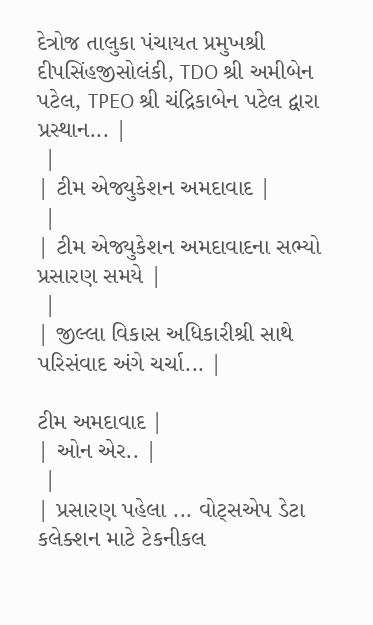દેત્રોજ તાલુકા પંચાયત પ્રમુખશ્રી દીપસિંહજીસોલંકી, TDO શ્રી અમીબેન પટેલ, TPEO શ્રી ચંદ્રિકાબેન પટેલ દ્વારા પ્રસ્થાન... |
 |
| ટીમ એજ્યુકેશન અમદાવાદ |
 |
| ટીમ એજ્યુકેશન અમદાવાદના સભ્યો પ્રસારણ સમયે |
 |
| જીલ્લા વિકાસ અધિકારીશ્રી સાથે પરિસંવાદ અંગે ચર્ચા... |

ટીમ અમદાવાદ |
| ઓન એર.. |
 |
| પ્રસારણ પહેલા ... વોટ્સએપ ડેટા કલેક્શન માટે ટેકનીકલ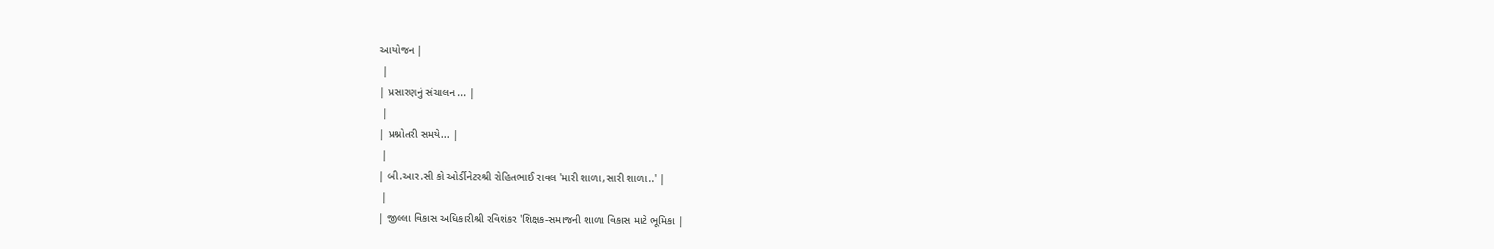આયોજન |
 |
| પ્રસારણનું સંચાલન ... |
 |
| પ્રશ્નોતરી સમયે... |
 |
| બી.આર.સી કો ઓર્ડીનેટરશ્રી રોહિતભાઈ રાવલ 'મારી શાળા,સારી શાળા..' |
 |
| જીલ્લા વિકાસ અધિકારીશ્રી રવિશંકર 'શિક્ષક-સમાજની શાળા વિકાસ માટે ભૂમિકા |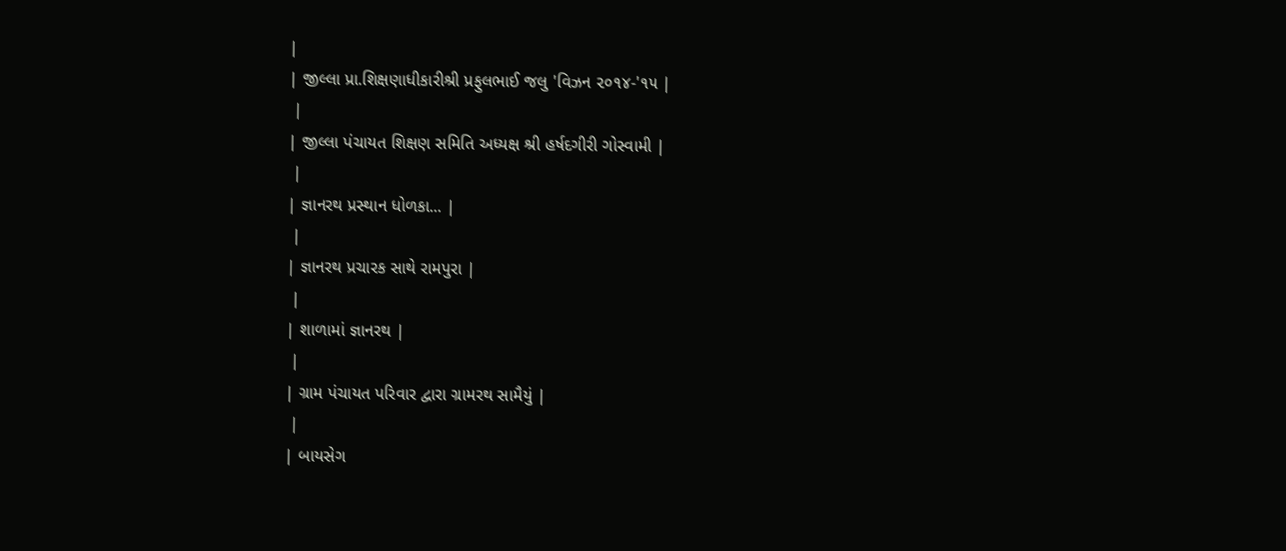|
| જીલ્લા પ્રા.શિક્ષણાધીકારીશ્રી પ્રફુલભાઈ જલુ 'વિઝન ૨૦૧૪-'૧૫ |
 |
| જીલ્લા પંચાયત શિક્ષણ સમિતિ અધ્યક્ષ શ્રી હર્ષદગીરી ગોસ્વામી |
 |
| જ્ઞાનરથ પ્રસ્થાન ધોળકા... |
 |
| જ્ઞાનરથ પ્રચારક સાથે રામપુરા |
 |
| શાળામાં જ્ઞાનરથ |
 |
| ગ્રામ પંચાયત પરિવાર દ્વારા ગ્રામરથ સામૈયું |
 |
| બાયસેગ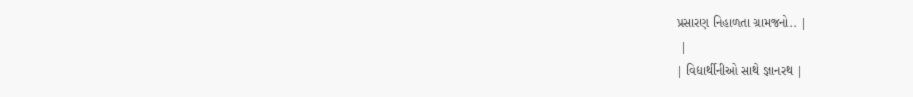પ્રસારણ નિહાળતા ગ્રામજનો.. |
 |
| વિદ્યાર્થીનીઓ સાથે જ્ઞાનરથ |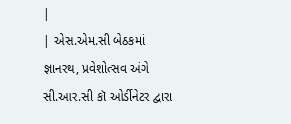|
| એસ.એમ.સી બેઠકમાં જ્ઞાનરથ, પ્રવેશોત્સવ અંગે સી.આર.સી કૉ ઓર્ડીનેટર દ્વારા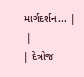માર્ગદર્શન... |
 |
| દેત્રોજ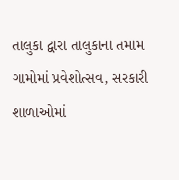તાલુકા દ્વારા તાલુકાના તમામ ગામોમાં પ્રવેશોત્સવ, સરકારી શાળાઓમાં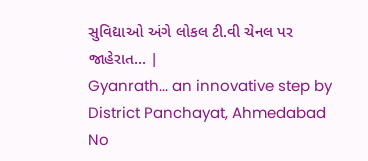સુવિદ્યાઓ અંગે લોકલ ટી.વી ચેનલ પર જાહેરાત... |
Gyanrath... an innovative step by District Panchayat, Ahmedabad
No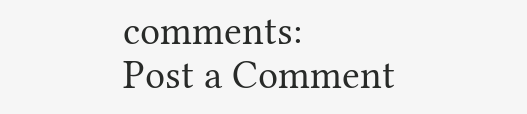comments:
Post a Comment